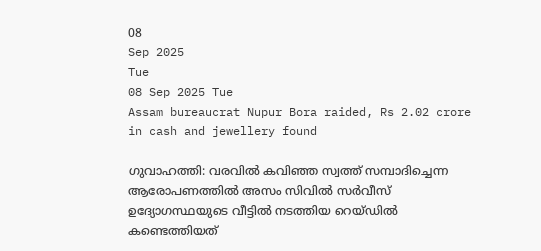08
Sep 2025
Tue
08 Sep 2025 Tue
Assam bureaucrat Nupur Bora raided, Rs 2.02 crore in cash and jewellery found

ഗുവാഹത്തി: വരവില്‍ കവിഞ്ഞ സ്വത്ത് സമ്പാദിച്ചെന്ന ആരോപണത്തില്‍ അസം സിവില്‍ സര്‍വീസ് ഉദ്യോഗസ്ഥയുടെ വീട്ടില്‍ നടത്തിയ റെയ്ഡില്‍ കണ്ടെത്തിയത്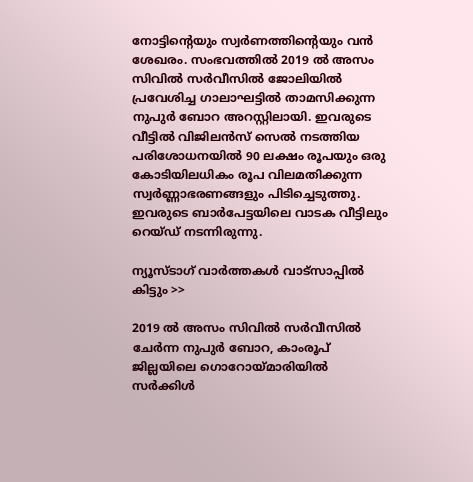നോട്ടിന്റെയും സ്വര്‍ണത്തിന്റെയും വന്‍ ശേഖരം. സംഭവത്തില്‍ 2019 ല്‍ അസം സിവില്‍ സര്‍വീസില്‍ ജോലിയില്‍ പ്രവേശിച്ച ഗാലാഘട്ടില്‍ താമസിക്കുന്ന നുപുര്‍ ബോറ അറസ്റ്റിലായി. ഇവരുടെ വീട്ടില്‍ വിജിലന്‍സ് സെല്‍ നടത്തിയ പരിശോധനയില്‍ 90 ലക്ഷം രൂപയും ഒരു കോടിയിലധികം രൂപ വിലമതിക്കുന്ന സ്വര്‍ണ്ണാഭരണങ്ങളും പിടിച്ചെടുത്തു. ഇവരുടെ ബാര്‍പേട്ടയിലെ വാടക വീട്ടിലും റെയ്ഡ് നടന്നിരുന്നു.

ന്യൂസ്ടാഗ് വാര്‍ത്തകള്‍ വാട്‌സാപ്പില്‍ കിട്ടും >>

2019 ല്‍ അസം സിവില്‍ സര്‍വീസില്‍ ചേര്‍ന്ന നുപുര്‍ ബോറ, കാംരൂപ് ജില്ലയിലെ ഗൊറോയ്മാരിയില്‍ സര്‍ക്കിള്‍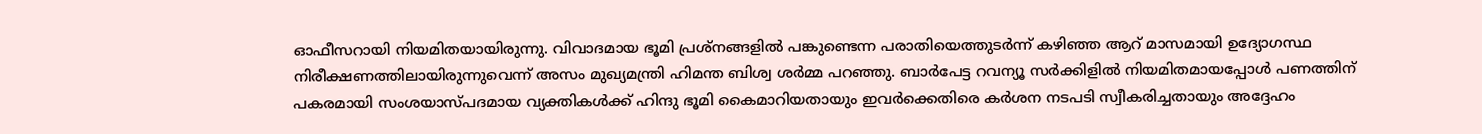ഓഫീസറായി നിയമിതയായിരുന്നു. വിവാദമായ ഭൂമി പ്രശ്‌നങ്ങളില്‍ പങ്കുണ്ടെന്ന പരാതിയെത്തുടര്‍ന്ന് കഴിഞ്ഞ ആറ് മാസമായി ഉദ്യോഗസ്ഥ നിരീക്ഷണത്തിലായിരുന്നുവെന്ന് അസം മുഖ്യമന്ത്രി ഹിമന്ത ബിശ്വ ശര്‍മ്മ പറഞ്ഞു. ബാര്‍പേട്ട റവന്യൂ സര്‍ക്കിളില്‍ നിയമിതമായപ്പോള്‍ പണത്തിന് പകരമായി സംശയാസ്പദമായ വ്യക്തികള്‍ക്ക് ഹിന്ദു ഭൂമി കൈമാറിയതായും ഇവര്‍ക്കെതിരെ കര്‍ശന നടപടി സ്വീകരിച്ചതായും അദ്ദേഹം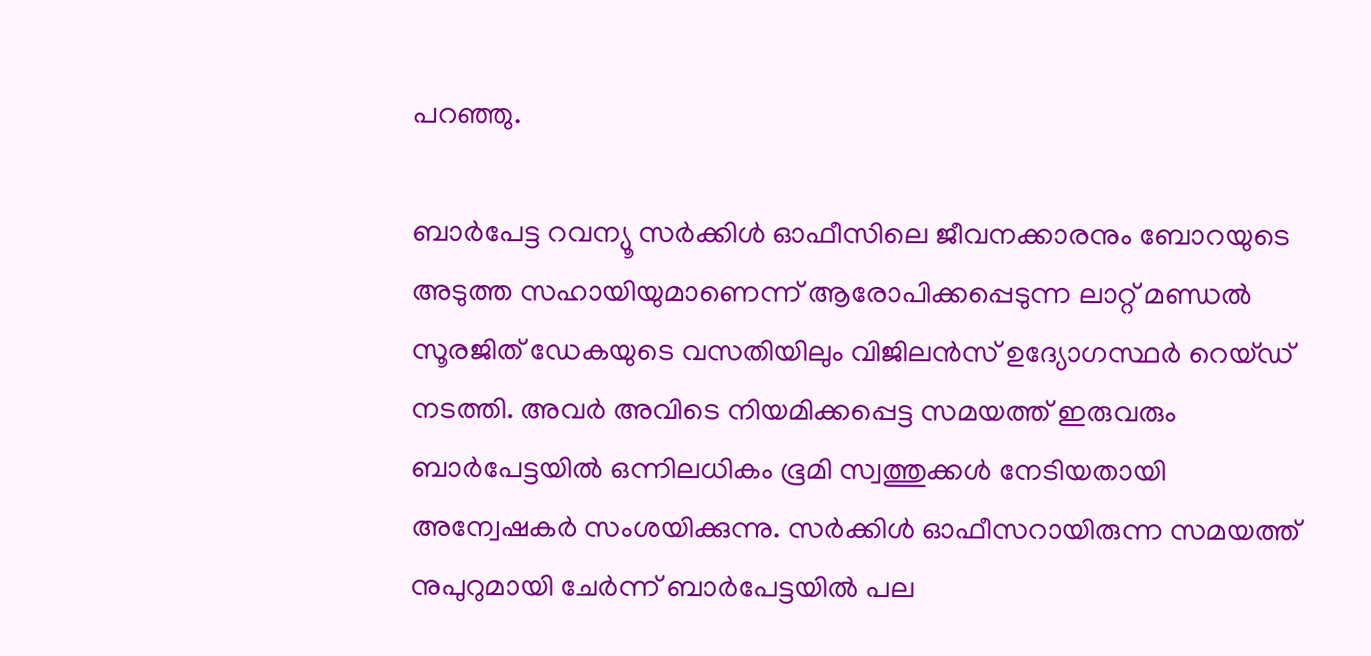പറഞ്ഞു.

ബാര്‍പേട്ട റവന്യൂ സര്‍ക്കിള്‍ ഓഫീസിലെ ജീവനക്കാരനും ബോറയുടെ അടുത്ത സഹായിയുമാണെന്ന് ആരോപിക്കപ്പെടുന്ന ലാറ്റ് മണ്ഡല്‍ സൂരജിത് ഡേകയുടെ വസതിയിലും വിജിലന്‍സ് ഉദ്യോഗസ്ഥര്‍ റെയ്ഡ് നടത്തി. അവര്‍ അവിടെ നിയമിക്കപ്പെട്ട സമയത്ത് ഇരുവരും ബാര്‍പേട്ടയില്‍ ഒന്നിലധികം ഭൂമി സ്വത്തുക്കള്‍ നേടിയതായി അന്വേഷകര്‍ സംശയിക്കുന്നു. സര്‍ക്കിള്‍ ഓഫീസറായിരുന്ന സമയത്ത് നുപുറുമായി ചേര്‍ന്ന് ബാര്‍പേട്ടയില്‍ പല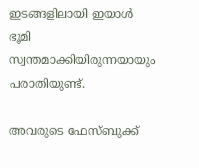ഇടങ്ങളിലായി ഇയാള്‍ ഭൂമി സ്വന്തമാക്കിയിരുന്നയായും പരാതിയുണ്ട്.

അവരുടെ ഫേസ്ബുക്ക്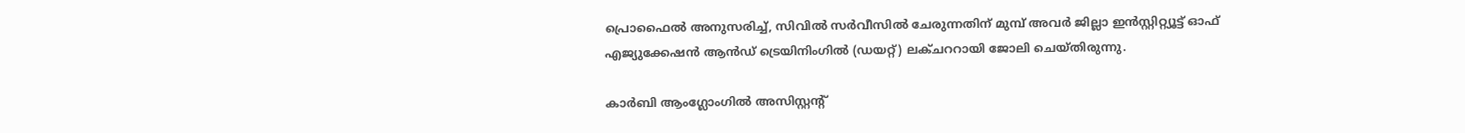പ്രൊഫൈല്‍ അനുസരിച്ച്, സിവില്‍ സര്‍വീസില്‍ ചേരുന്നതിന് മുമ്പ് അവര്‍ ജില്ലാ ഇന്‍സ്റ്റിറ്റ്യൂട്ട് ഓഫ് എജ്യുക്കേഷന്‍ ആന്‍ഡ് ട്രെയിനിംഗില്‍ (ഡയറ്റ്) ലക്ചററായി ജോലി ചെയ്തിരുന്നു.

കാര്‍ബി ആംഗ്ലോംഗില്‍ അസിസ്റ്റന്റ്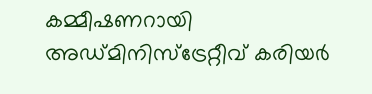കമ്മീഷണറായി അഡ്മിനിസ്‌ട്രേറ്റീവ് കരിയര്‍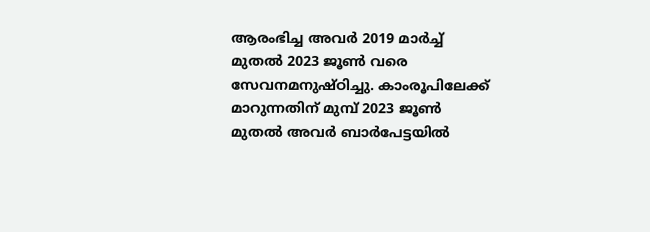ആരംഭിച്ച അവര്‍ 2019 മാര്‍ച്ച് മുതല്‍ 2023 ജൂണ്‍ വരെ സേവനമനുഷ്ഠിച്ചു. കാംരൂപിലേക്ക് മാറുന്നതിന് മുമ്പ് 2023 ജൂണ്‍ മുതല്‍ അവര്‍ ബാര്‍പേട്ടയില്‍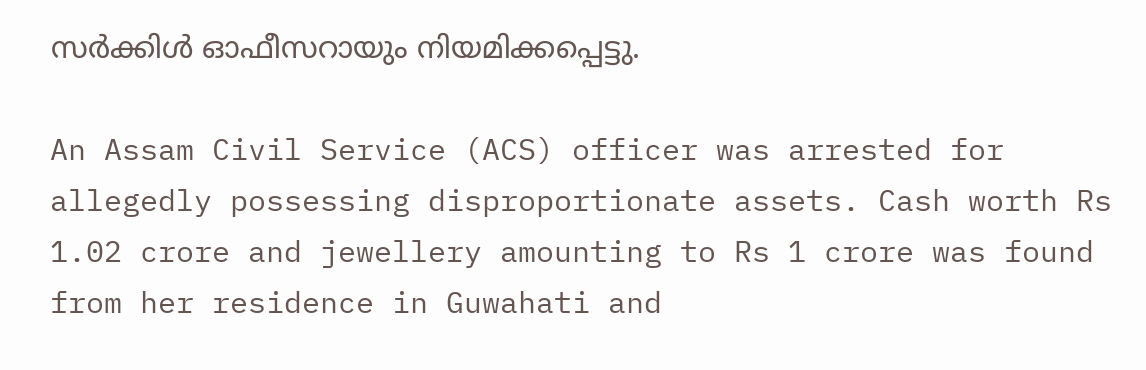സര്‍ക്കിള്‍ ഓഫീസറായും നിയമിക്കപ്പെട്ടു.

An Assam Civil Service (ACS) officer was arrested for allegedly possessing disproportionate assets. Cash worth Rs 1.02 crore and jewellery amounting to Rs 1 crore was found from her residence in Guwahati and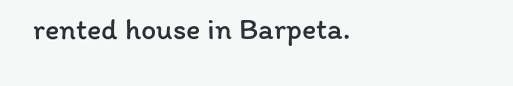rented house in Barpeta.